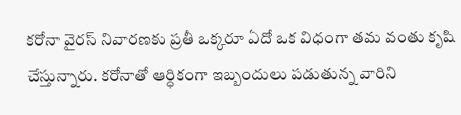కరోనా వైరస్ నివారణకు ప్రతీ ఒక్కరూ ఏదో ఒక విధంగా తమ వంతు కృషి చేస్తున్నారు. కరోనాతో ఆర్ధికంగా ఇబ్బందులు పడుతున్న వారిని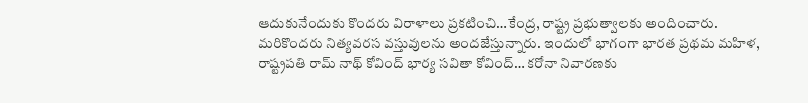ఆదుకునేందుకు కొందరు విరాళాలు ప్రకటించి…కేంద్ర, రాష్ట్ర ప్రభుత్వాలకు అందించారు. మరికొందరు నిత్యవరస వస్తువులను అందజేస్తున్నారు. ఇందులో భాగంగా భారత ప్రథమ మహిళ, రాష్ట్రపతి రామ్ నాథ్ కోవింద్ భార్య సవితా కోవింద్… కరోనా నివారణకు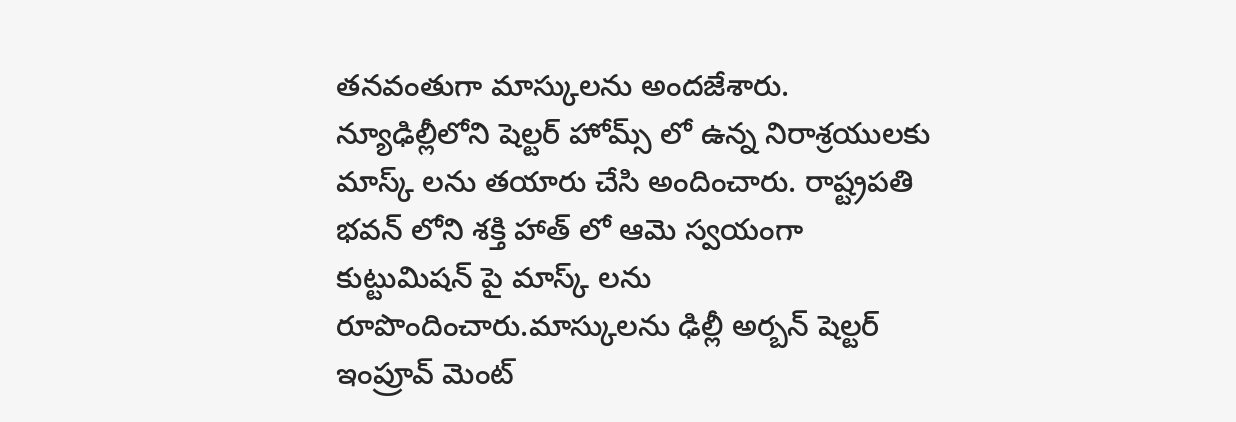తనవంతుగా మాస్కులను అందజేశారు. న్యూఢిల్లీలోని షెల్టర్ హోమ్స్ లో ఉన్న నిరాశ్రయులకు మాస్క్ లను తయారు చేసి అందించారు. రాష్ట్రపతి భవన్ లోని శక్తి హాత్ లో ఆమె స్వయంగా కుట్టుమిషన్ పై మాస్క్ లను రూపొందించారు.మాస్కులను ఢిల్లీ అర్బన్ షెల్టర్ ఇంప్రూవ్ మెంట్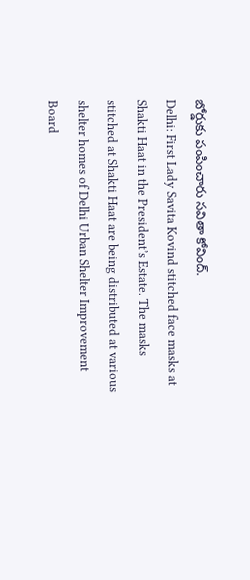బోర్డుకు పంపించారు సవితా కోవింద్.
Delhi: First Lady Savita Kovind stitched face masks at Shakti Haat in the President’s Estate. The masks stitched at Shakti Haat are being distributed at various shelter homes of Delhi Urban Shelter Improvement Board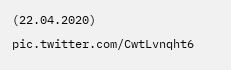(22.04.2020) pic.twitter.com/CwtLvnqht6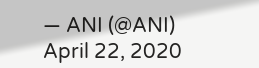— ANI (@ANI) April 22, 2020